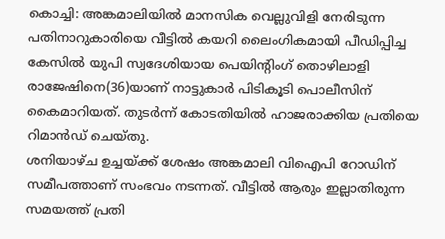കൊച്ചി: അങ്കമാലിയിൽ മാനസിക വെല്ലുവിളി നേരിടുന്ന പതിനാറുകാരിയെ വീട്ടിൽ കയറി ലൈംഗികമായി പീഡിപ്പിച്ച കേസിൽ യുപി സ്വദേശിയായ പെയിന്റിംഗ് തൊഴിലാളി രാജേഷിനെ(36)യാണ് നാട്ടുകാർ പിടികൂടി പൊലീസിന് കൈമാറിയത്. തുടർന്ന് കോടതിയിൽ ഹാജരാക്കിയ പ്രതിയെ റിമാൻഡ് ചെയ്തു.
ശനിയാഴ്ച ഉച്ചയ്ക്ക് ശേഷം അങ്കമാലി വിഐപി റോഡിന് സമീപത്താണ് സംഭവം നടന്നത്. വീട്ടിൽ ആരും ഇല്ലാതിരുന്ന സമയത്ത് പ്രതി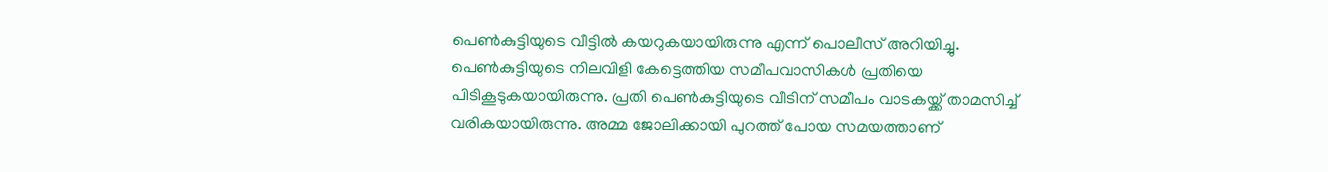പെൺകുട്ടിയുടെ വീട്ടിൽ കയറുകയായിരുന്നു എന്ന് പൊലീസ് അറിയിച്ചു. പെൺകുട്ടിയുടെ നിലവിളി കേട്ടെത്തിയ സമീപവാസികൾ പ്രതിയെ പിടികൂടുകയായിരുന്നു. പ്രതി പെൺകുട്ടിയുടെ വീടിന് സമീപം വാടകയ്ക്ക് താമസിച്ച് വരികയായിരുന്നു. അമ്മ ജോലിക്കായി പുറത്ത് പോയ സമയത്താണ്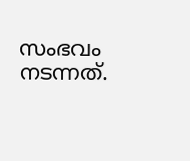സംഭവം നടന്നത്.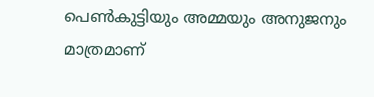പെൺകുട്ടിയും അമ്മയും അനുജനും മാത്രമാണ്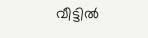വീട്ടിൽ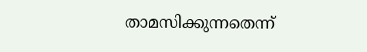താമസിക്കുന്നതെന്ന്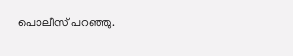പൊലീസ് പറഞ്ഞു.